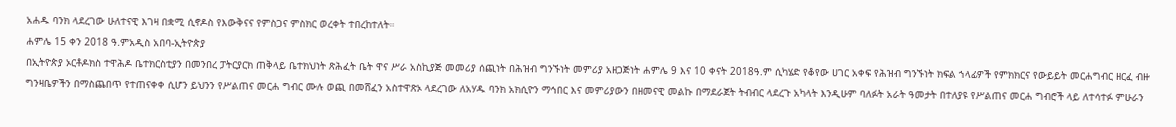አሐዱ ባንክ ላደረገው ሁለተናዊ እገዛ በቋሚ ሲኖዶስ የእውቅናና የምስጋና ምስክር ወረቀት ተበረከተለት።
ሐምሌ 15 ቀን 2018 ዓ.ምአዲስ አበባ-ኢትዮጵያ
በኢትዮጵያ ኦርቶዶክስ ተዋሕዶ ቤተክርስቲያን በመንበረ ፓትርያርክ ጠቅላይ ቤተክህነት ጽሕፈት ቤት ዋና ሥራ አስኪያጅ መመሪያ ሰጪነት በሕዝብ ግንኙነት መምሪያ አዘጋጅነት ሐምሌ 9 እና 10 ቀናት 2018ዓ.ም ሲካሄድ የቆየው ሀገር አቀፍ የሕዝብ ግንኙነት ክፍል ኀላፊዎች የምክክርና የውይይት መርሐግብር ዘርፈ ብዙ ግንዛቤዎችን በማስጨበጥ የተጠናቀቀ ሲሆን ይህንን የሥልጠና መርሐ ግብር ሙሉ ወጪ በመሸፈን አስተዋጽኦ ላደረገው ለአሃዱ ባንክ አክሲዮን ማኅበር እና መምሪያውን በዘመናዊ መልኩ በማደራጀት ትብብር ላደረጉ አካላት እንዲሁም ባለፉት አራት ዓመታት በተለያዩ የሥልጠና መርሐ ግብሮች ላይ ለተሳተፉ ምሁራን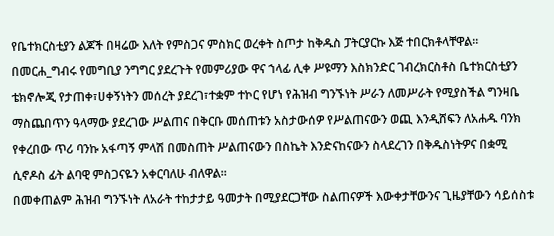የቤተክርስቲያን ልጆች በዛሬው እለት የምስጋና ምስክር ወረቀት ስጦታ ከቅዱስ ፓትርያርኩ እጅ ተበርክቶላቸዋል።
በመርሐ_ግብሩ የመግቢያ ንግግር ያደረጉት የመምሪያው ዋና ኀላፊ ሊቀ ሥዩማን እስክንድር ገብረክርስቶስ ቤተክርስቲያን
ቴክኖሎጂ የታጠቀ፣ሀቀኝነትን መሰረት ያደረገ፣ተቋም ተኮር የሆነ የሕዝብ ግንኙነት ሥራን ለመሥራት የሚያስችል ግንዛቤ ማስጨበጥን ዓላማው ያደረገው ሥልጠና በቅርቡ መሰጠቱን አስታውሰዎ የሥልጠናውን ወጪ እንዲሸፍን ለአሐዱ ባንክ የቀረበው ጥሪ ባንኩ አፋጣኝ ምላሽ በመስጠት ሥልጠናውን በስኬት እንድናከናውን ስላደረገን በቅዱስነትዎና በቋሚ ሲኖዶስ ፊት ልባዊ ምስጋናዬን አቀርባለሁ ብለዋል።
በመቀጠልም ሕዝብ ግንኙነት ለአራት ተከታታይ ዓመታት በሚያደርጋቸው ስልጠናዎች እውቀታቸውንና ጊዜያቸውን ሳይሰስቱ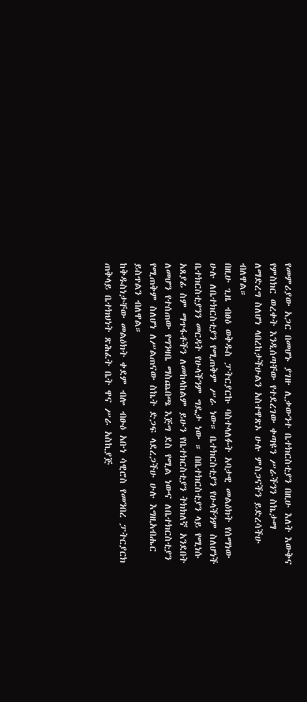የመምሪያው አጋር በመሆኑ ያገዙ ሊቃውንተ ቤተክርስቲያን በዚሁ እለት እውቅና የምስክር ወረቀት እንዲሰጣቸው የተደረገው ቀጣዩን ሥራችንን ስኬታማ ለማድረግ ስለሆነ ላበረከታችሁልን አስተዋጽኦ ሁሉ ምስጋናችን ይድረሳችሁ ብለዋል።
በዚሁ ጊዜ ብፀዕ ወቅዱስ ፓትርያርኩ ባስተላለፉት አባታዊ መልዕክት የሰማነው ሁሉ ለቤተክርስቲያን የሚጠቅም ሥራ ነው። ቤተክርስቲያን የሁላችንም ስለሆነች ቤተክርስቲያንን መርዳት የሁላችንም ግዴታ ነው ። በቤተክርስቲያን ላይ የሚነሱ አጸያፊ ስም ማጥፋቶችን ለመከላከልም ይሁን የቤተክርስቲያን ትክክለኛ አንደበት ለመሆን የተሰጠው የግንዛቤ ማስጨበጫ እጅግ ደስ የሚል ነውና ለቤተክርስቲያን የሚጠቅም ስለሆነ ለሥልጠናው ስኬት ድጋፍ ላደረጋችሁ ሁሉ እግዚአብሔር ይስጥልን ብለዋል።
ከቅዱስነታቸው መልዕክት ቀደም ብሎ ብፁዕ አቡነ ሳዊሮስ የመንበረ ፓትርያርክ ጠቅላይ ቤተክህነት ጽሕፈት ቤት ዋና ሥራ አስኪያጅ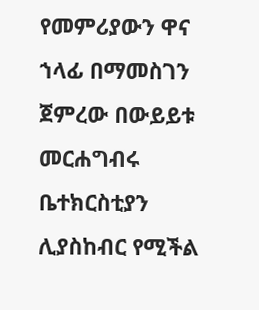የመምሪያውን ዋና ኀላፊ በማመስገን ጀምረው በውይይቱ መርሐግብሩ ቤተክርስቲያን ሊያስከብር የሚችል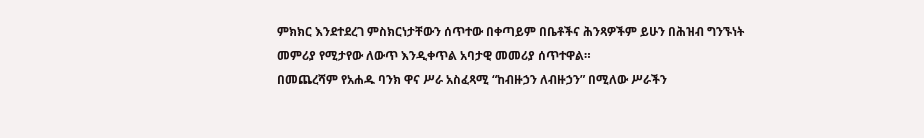ምክክር እንደተደረገ ምስክርነታቸውን ሰጥተው በቀጣይም በቤቶችና ሕንጻዎችም ይሁን በሕዝብ ግንኙነት መምሪያ የሚታየው ለውጥ እንዲቀጥል አባታዊ መመሪያ ሰጥተዋል።
በመጨረሻም የአሐዱ ባንክ ዋና ሥራ አስፈጻሚ “ከብዙኃን ለብዙኃን” በሚለው ሥራችን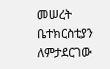መሠረት ቤተክርስቲያን ለምታደርገው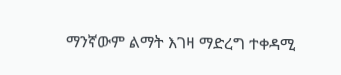ማንኛውም ልማት እገዛ ማድረግ ተቀዳሚ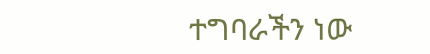ተግባራችን ነው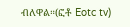ብለዋል።(ፎቶ Eotc tv)